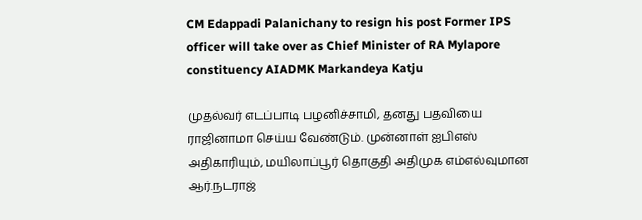CM Edappadi Palanichany to resign his post Former IPS officer will take over as Chief Minister of RA Mylapore constituency AIADMK Markandeya Katju

முதல்வர் எடப்பாடி பழனிச்சாமி, தனது பதவியை ராஜினாமா செய்ய வேண்டும். முன்னாள் ஐபிஎஸ் அதிகாரியும், மயிலாப்பூர் தொகுதி அதிமுக எம்எல்வுமான ஆர்.நடராஜ்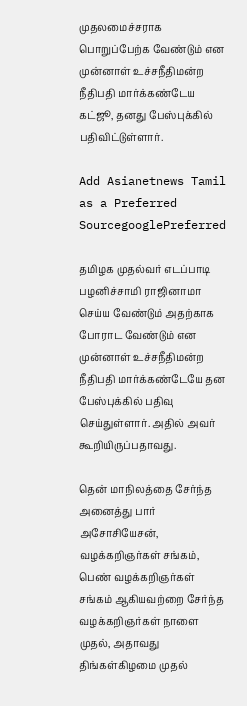முதலமைச்சராக பொறுப்பேற்க வேண்டும் என முன்னாள் உச்சநீதிமன்ற நீதிபதி மார்க்கண்டேய கட்ஜூ, தனது பேஸ்புக்கில் பதிவிட்டுள்ளார்.

Add Asianetnews Tamil as a Preferred SourcegooglePreferred

தமிழக முதல்வர் எடப்பாடி பழனிச்சாமி ராஜினாமா செய்ய வேண்டும் அதற்காக போராட வேண்டும் என முன்னாள் உச்சநீதிமன்ற நீதிபதி மார்க்கண்டேயே தன பேஸ்புக்கில் பதிவு செய்துள்ளார். அதில் அவர் கூறியிருப்பதாவது.

தென் மாநிலத்தை சேர்ந்த அனைத்து பார் அசோசியேசன், வழக்கறிஞர்கள் சங்கம், பெண் வழக்கறிஞர்கள் சங்கம் ஆகியவற்றை சேர்ந்த வழக்கறிஞர்கள் நாளை முதல், அதாவது திங்கள்கிழமை முதல்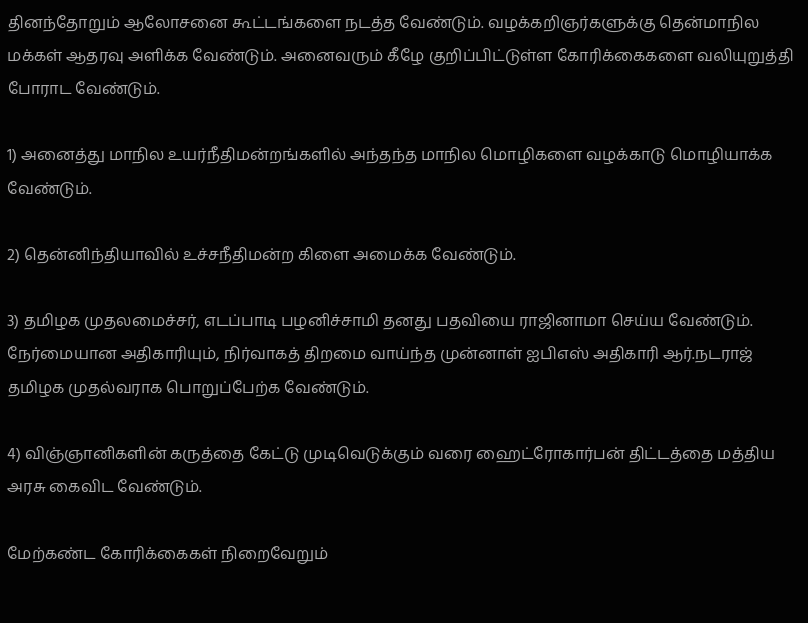தினந்தோறும் ஆலோசனை கூட்டங்களை நடத்த வேண்டும். வழக்கறிஞர்களுக்கு தென்மாநில மக்கள் ஆதரவு அளிக்க வேண்டும். அனைவரும் கீழே குறிப்பிட்டுள்ள கோரிக்கைகளை வலியுறுத்தி போராட வேண்டும்.

1) அனைத்து மாநில உயர்நீதிமன்றங்களில் அந்தந்த மாநில மொழிகளை வழக்காடு மொழியாக்க வேண்டும்.

2) தென்னிந்தியாவில் உச்சநீதிமன்ற கிளை அமைக்க வேண்டும்.

3) தமிழக முதலமைச்சர், எடப்பாடி பழனிச்சாமி தனது பதவியை ராஜினாமா செய்ய வேண்டும். நேர்மையான அதிகாரியும், நிர்வாகத் திறமை வாய்ந்த முன்னாள் ஐபிஎஸ் அதிகாரி ஆர்.நடராஜ் தமிழக முதல்வராக பொறுப்பேற்க வேண்டும்.

4) விஞ்ஞானிகளின் கருத்தை கேட்டு முடிவெடுக்கும் வரை ஹைட்ரோகார்பன் திட்டத்தை மத்திய அரசு கைவிட வேண்டும்.

மேற்கண்ட கோரிக்கைகள் நிறைவேறும்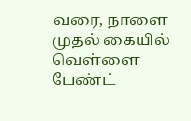வரை, நாளை முதல் கையில் வெள்ளை பேண்ட்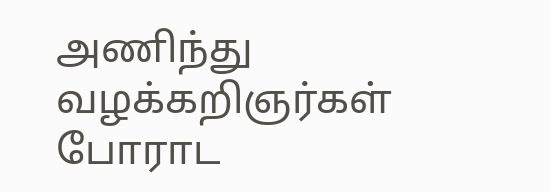அணிந்து வழக்கறிஞர்கள் போராட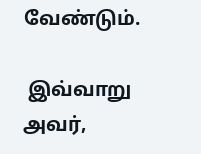வேண்டும்.

 இவ்வாறு அவர்,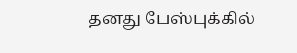தனது பேஸ்புக்கில்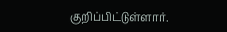குறிப்பிட்டுள்ளார்.